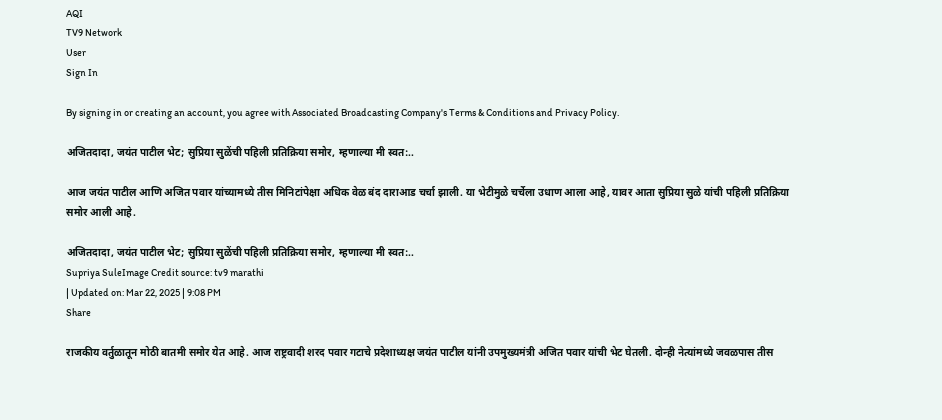AQI
TV9 Network
User
Sign In

By signing in or creating an account, you agree with Associated Broadcasting Company's Terms & Conditions and Privacy Policy.

अजितदादा, जयंत पाटील भेट; सुप्रिया सुळेंची पहिली प्रतिक्रिया समोर, म्हणाल्या मी स्वत:..

आज जयंत पाटील आणि अजित पवार यांच्यामध्ये तीस मिनिटांपेक्षा अधिक वेळ बंद दाराआड चर्चा झाली. या भेटीमुळे चर्चेला उधाण आला आहे, यावर आता सुप्रिया सुळे यांची पहिली प्रतिक्रिया समोर आली आहे.

अजितदादा, जयंत पाटील भेट; सुप्रिया सुळेंची पहिली प्रतिक्रिया समोर, म्हणाल्या मी स्वत:..
Supriya SuleImage Credit source: tv9 marathi
| Updated on: Mar 22, 2025 | 9:08 PM
Share

राजकीय वर्तुळातून मोठी बातमी समोर येत आहे. आज राष्ट्रवादी शरद पवार गटाचे प्रदेशाध्यक्ष जयंत पाटील यांनी उपमुख्यमंत्री अजित पवार यांची भेट घेतली. दोन्ही नेत्यांमध्ये जवळपास तीस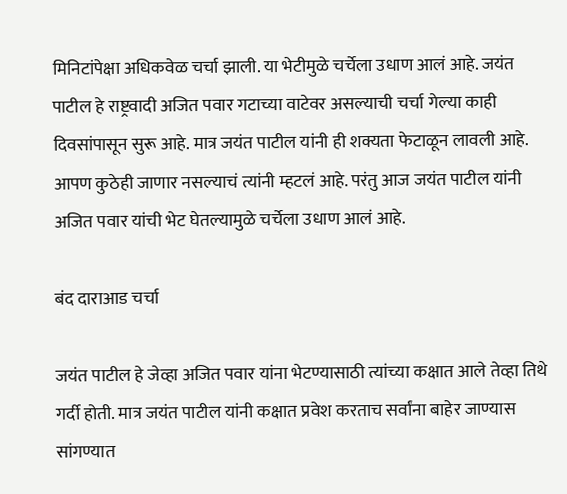मिनिटांपेक्षा अधिकवेळ चर्चा झाली. या भेटीमुळे चर्चेला उधाण आलं आहे. जयंत पाटील हे राष्ट्रवादी अजित पवार गटाच्या वाटेवर असल्याची चर्चा गेल्या काही दिवसांपासून सुरू आहे. मात्र जयंत पाटील यांनी ही शक्यता फेटाळून लावली आहे. आपण कुठेही जाणार नसल्याचं त्यांनी म्हटलं आहे. परंतु आज जयंत पाटील यांनी अजित पवार यांची भेट घेतल्यामुळे चर्चेला उधाण आलं आहे.

बंद दाराआड चर्चा

जयंत पाटील हे जेव्हा अजित पवार यांना भेटण्यासाठी त्यांच्या कक्षात आले तेव्हा तिथे गर्दी होती. मात्र जयंत पाटील यांनी कक्षात प्रवेश करताच सर्वांना बाहेर जाण्यास सांगण्यात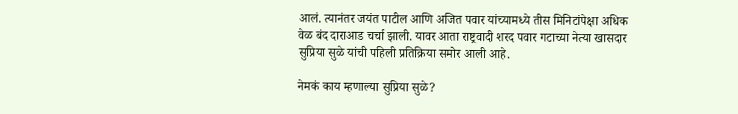आलं. त्यानंतर जयंत पाटील आणि अजित पवार यांच्यामध्ये तीस मिनिटांपेक्षा अधिक वेळ बंद दाराआड चर्चा झाली. यावर आता राष्ट्रवादी शरद पवार गटाच्या नेत्या खासदार सुप्रिया सुळे यांची पहिली प्रतिक्रिया समोर आली आहे.

नेमकं काय म्हणाल्या सुप्रिया सुळे?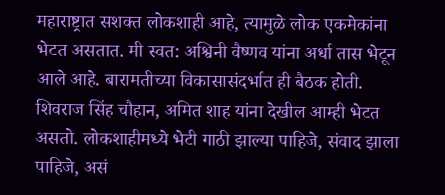महाराष्ट्रात सशक्त लोकशाही आहे, त्यामुळे लोक एकमेकांना भेटत असतात. मी स्वत: अश्विनी वैष्णव यांना अर्धा तास भेटून आले आहे. बारामतीच्या विकासासंदर्भात ही बैठक होती. शिवराज सिंह चौहान, अमित शाह यांना देखील आम्ही भेटत असतो. लोकशाहीमध्ये भेटी गाठी झाल्या पाहिजे, संवाद झाला पाहिजे, असं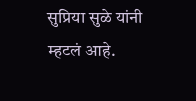सुप्रिया सुळे यांनी म्हटलं आहे.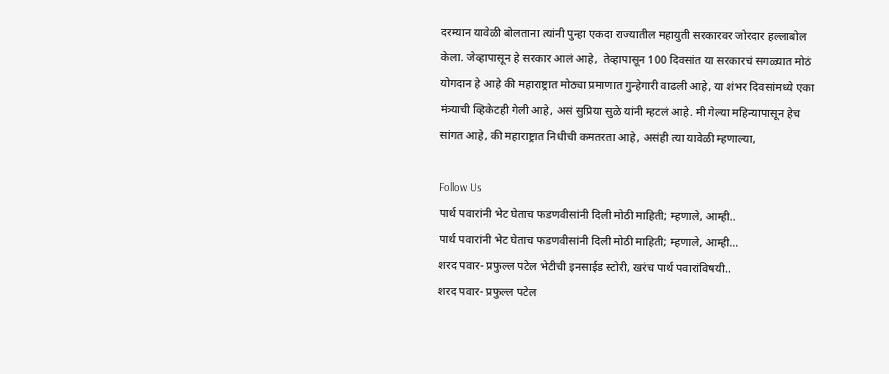दरम्यान यावेळी बोलताना त्यांनी पुन्हा एकदा राज्यातील महायुती सरकारवर जोरदार हल्लाबोल केला. जेव्हापासून हे सरकार आलं आहे,  तेव्हापासून 100 दिवसांत या सरकारचं सगळ्यात मोठं योगदान हे आहे की महाराष्ट्रात मोठ्या प्रमाणात गुन्हेगारी वाढली आहे, या शंभर दिवसांमध्ये एका मंत्र्याची व्हिकेटही गेली आहे, असं सुप्रिया सुळे यांनी म्हटलं आहे. मी गेल्या महिन्यापासून हेच सांगत आहे, की महाराष्ट्रात निधीची कमतरता आहे, असंही त्या यावेळी म्हणाल्या,

Follow Us
पार्थ पवारांनी भेट घेताच फडणवीसांनी दिली मोठी माहिती; म्हणाले, आम्ही..
पार्थ पवारांनी भेट घेताच फडणवीसांनी दिली मोठी माहिती; म्हणाले, आम्ही...
शरद पवार- प्रफुल्ल पटेल भेटीची इनसाईड स्टोरी, खरंच पार्थ पवारांविषयी..
शरद पवार- प्रफुल्ल पटेल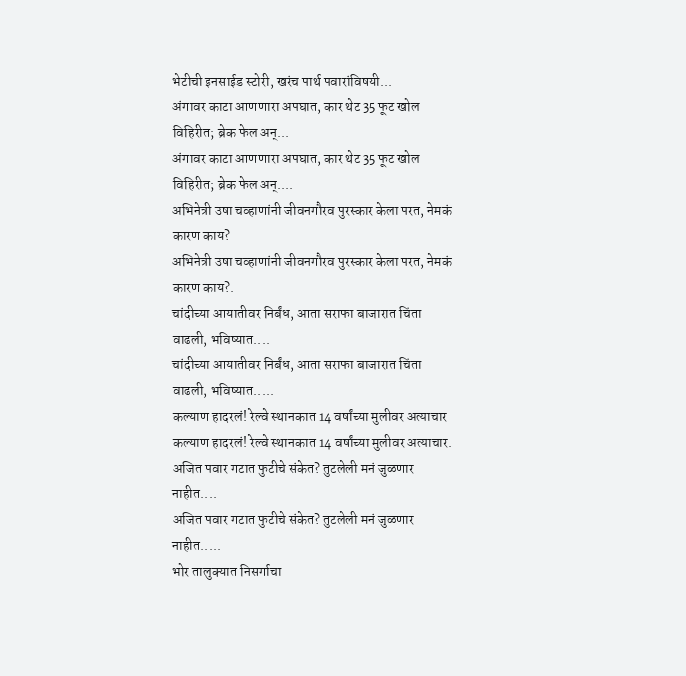भेटीची इनसाईड स्टोरी, खरंच पार्थ पवारांविषयी...
अंगावर काटा आणणारा अपघात, कार थेट 35 फूट खोल विहिरीत; ब्रेक फेल अन्...
अंगावर काटा आणणारा अपघात, कार थेट 35 फूट खोल विहिरीत; ब्रेक फेल अन्....
अभिनेत्री उषा चव्हाणांनी जीवनगौरव पुरस्कार केला परत, नेमकं कारण काय?
अभिनेत्री उषा चव्हाणांनी जीवनगौरव पुरस्कार केला परत, नेमकं कारण काय?.
चांदीच्या आयातीवर निर्बंध, आता सराफा बाजारात चिंता वाढली, भविष्यात....
चांदीच्या आयातीवर निर्बंध, आता सराफा बाजारात चिंता वाढली, भविष्यात.....
कल्याण हादरलं! रेल्वे स्थानकात 14 वर्षांच्या मुलीवर अत्याचार
कल्याण हादरलं! रेल्वे स्थानकात 14 वर्षांच्या मुलीवर अत्याचार.
अजित पवार गटात फुटीचे संकेत? तुटलेली मनं जुळणार नाहीत....
अजित पवार गटात फुटीचे संकेत? तुटलेली मनं जुळणार नाहीत.....
भोर तालुक्यात निसर्गाचा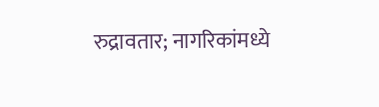रुद्रावतार; नागरिकांमध्ये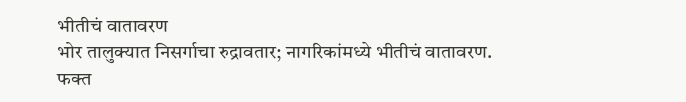भीतीचं वातावरण
भोर तालुक्यात निसर्गाचा रुद्रावतार; नागरिकांमध्ये भीतीचं वातावरण.
फक्त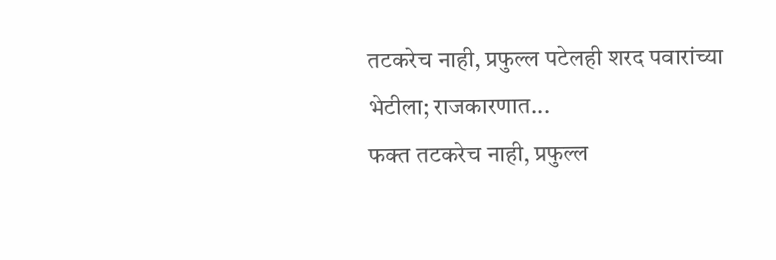तटकरेच नाही, प्रफुल्ल पटेलही शरद पवारांच्या भेटीला; राजकारणात...
फक्त तटकरेच नाही, प्रफुल्ल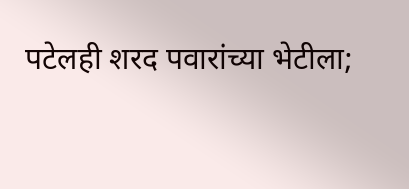पटेलही शरद पवारांच्या भेटीला;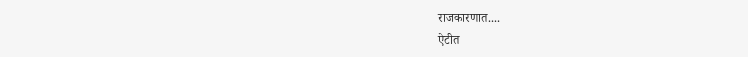राजकारणात....
ऐटीत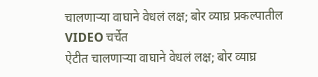चालणाऱ्या वाघाने वेधलं लक्ष; बोर व्याघ्र प्रकल्पातील VIDEO चर्चेत
ऐटीत चालणाऱ्या वाघाने वेधलं लक्ष; बोर व्याघ्र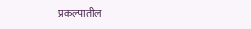प्रकल्पातील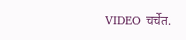VIDEO चर्चेत.